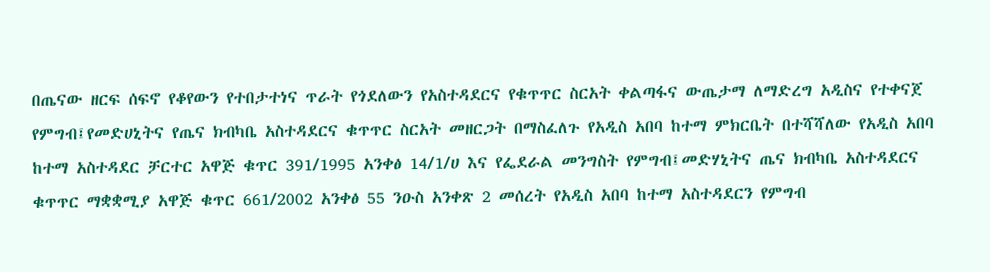በጤናው ዘርፍ ሰፍኖ የቆየውን የተበታተነና ጥራት የጎደለውን የአስተዳደርና የቁጥጥር ስርአት ቀልጣፋና ውጤታማ ለማድረግ አዲስና የተቀናጀ የምግብ፤የመድሀኒትና የጤና ክብካቤ አስተዳደርና ቁጥጥር ስርአት መዘርጋት በማስፈለጉ የአዲስ አበባ ከተማ ምክርቤት በተሻሻለው የአዲስ አበባ ከተማ አስተዳደር ቻርተር አዋጅ ቁጥር 391/1995 አንቀፅ 14/1/ሀ እና የፌደራል መንግስት የምግብ፤መድሃኒትና ጤና ክብካቤ አስተዳደርና ቁጥጥር ማቋቋሚያ አዋጅ ቁጥር 661/2002 አንቀፅ 55 ንዑስ አንቀጽ 2 መሰረት የአዲስ አበባ ከተማ አስተዳደርን የምግብ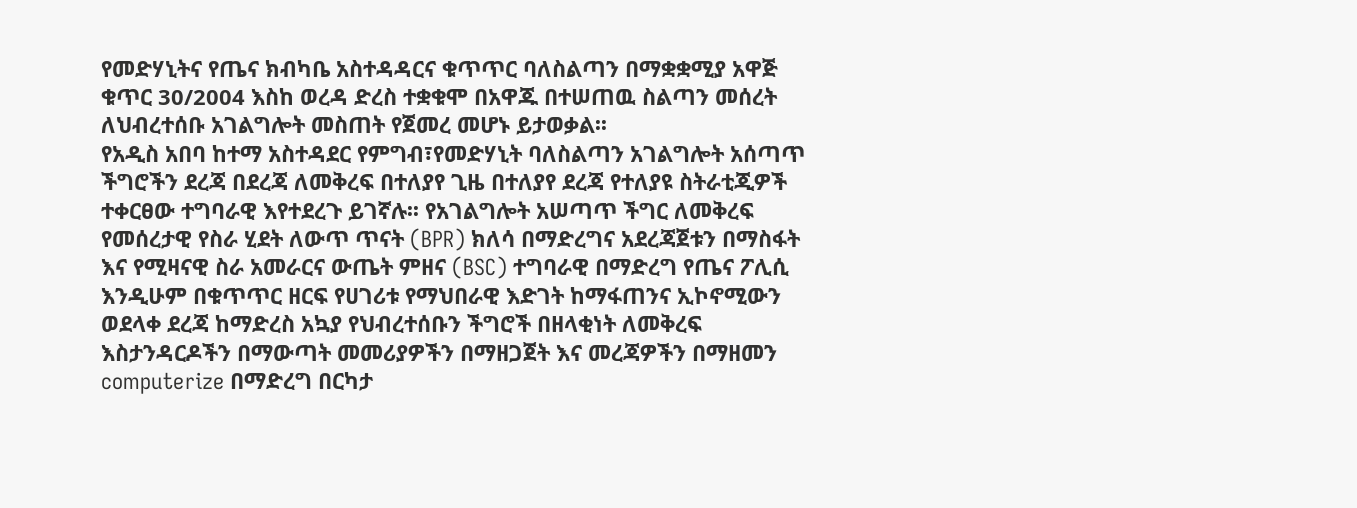የመድሃኒትና የጤና ክብካቤ አስተዳዳርና ቁጥጥር ባለስልጣን በማቋቋሚያ አዋጅ ቁጥር 30/2004 እስከ ወረዳ ድረስ ተቋቁሞ በአዋጁ በተሠጠዉ ስልጣን መሰረት ለህብረተሰቡ አገልግሎት መስጠት የጀመረ መሆኑ ይታወቃል፡፡
የአዲስ አበባ ከተማ አስተዳደር የምግብ፣የመድሃኒት ባለስልጣን አገልግሎት አሰጣጥ ችግሮችን ደረጃ በደረጃ ለመቅረፍ በተለያየ ጊዜ በተለያየ ደረጃ የተለያዩ ስትራቲጂዎች ተቀርፀው ተግባራዊ እየተደረጉ ይገኛሉ፡፡ የአገልግሎት አሠጣጥ ችግር ለመቅረፍ የመሰረታዊ የስራ ሂደት ለውጥ ጥናት (BPR) ክለሳ በማድረግና አደረጃጀቱን በማስፋት እና የሚዛናዊ ስራ አመራርና ውጤት ምዘና (BSC) ተግባራዊ በማድረግ የጤና ፖሊሲ እንዲሁም በቁጥጥር ዘርፍ የሀገሪቱ የማህበራዊ እድገት ከማፋጠንና ኢኮኖሚውን ወደላቀ ደረጃ ከማድረስ አኳያ የህብረተሰቡን ችግሮች በዘላቂነት ለመቅረፍ እስታንዳርዶችን በማውጣት መመሪያዎችን በማዘጋጀት እና መረጃዎችን በማዘመን computerize በማድረግ በርካታ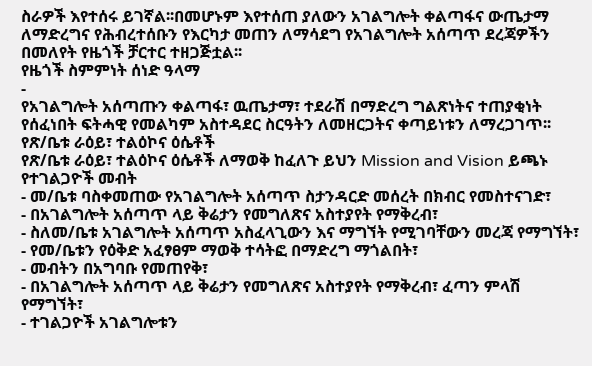ስራዎች እየተሰሩ ይገኛል፡፡በመሆኑም እየተሰጠ ያለውን አገልግሎት ቀልጣፋና ውጤታማ ለማድረግና የሕብረተሰቡን የእርካታ መጠን ለማሳደግ የአገልግሎት አሰጣጥ ደረጃዎችን በመለየት የዜጎች ቻርተር ተዘጋጅቷል፡፡
የዜጎች ስምምነት ሰነድ ዓላማ
-
የአገልግሎት አሰጣጡን ቀልጣፋ፣ ዉጤታማ፣ ተደራሽ በማድረግ ግልጽነትና ተጠያቂነት የሰፈነበት ፍትሓዊ የመልካም አስተዳደር ስርዓትን ለመዘርጋትና ቀጣይነቱን ለማረጋገጥ፡፡
የጽ/ቤቱ ራዕይ፣ ተልዕኮና ዕሴቶች
የጽ/ቤቱ ራዕይ፣ ተልዕኮና ዕሴቶች ለማወቅ ከፈለጉ ይህን Mission and Vision ይጫኑ
የተገልጋዮች መብት
- መ/ቤቱ ባስቀመጠው የአገልግሎት አሰጣጥ ስታንዳርድ መሰረት በክብር የመስተናገድ፣
- በአገልግሎት አሰጣጥ ላይ ቅሬታን የመግለጽና አስተያየት የማቅረብ፣
- ስለመ/ቤቱ አገልግሎት አሰጣጥ አስፈላጊውን እና ማግኘት የሚገባቸውን መረጃ የማግኘት፣
- የመ/ቤቱን የዕቅድ አፈፃፀም ማወቅ ተሳትፎ በማድረግ ማጎልበት፣
- መብትን በአግባቡ የመጠየቅ፣
- በአገልግሎት አሰጣጥ ላይ ቅሬታን የመግለጽና አስተያየት የማቅረብ፣ ፈጣን ምላሽ የማግኘት፣
- ተገልጋዮች አገልግሎቱን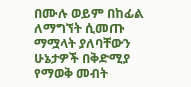በሙሉ ወይም በከፊል ለማግኘት ሲመጡ ማሟላት ያለባቸውን ሁኔታዎች በቅድሚያ የማወቅ መብት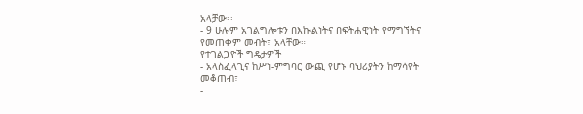አላቻው፡፡
- 9 ሁሉም አገልግሎቱን በእኩልነትና በፍትሐዊነት የማግኘትና የመጠቀም መብት፣ አላቸው።
የተገልጋዮች ግዴታዎች
- አላስፈላጊና ከሥነ-ምግባር ውጪ የሆኑ ባህሪያትን ከማሳየት መቆጠብ፣
-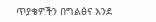ጥያቄዎችን በግልፅና እንደ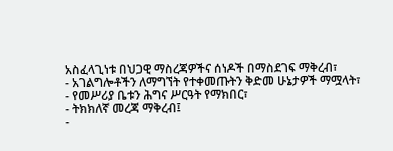አስፈላጊነቱ በህጋዊ ማስረጃዎችና ሰነዶች በማስደገፍ ማቅረብ፣
- አገልግሎቶችን ለማግኘት የተቀመጡትን ቅድመ ሁኔታዎች ማሟላት፣
- የመሥሪያ ቤቱን ሕግና ሥርዓት የማክበር፣
- ትክክለኛ መረጃ ማቅረብ፤
-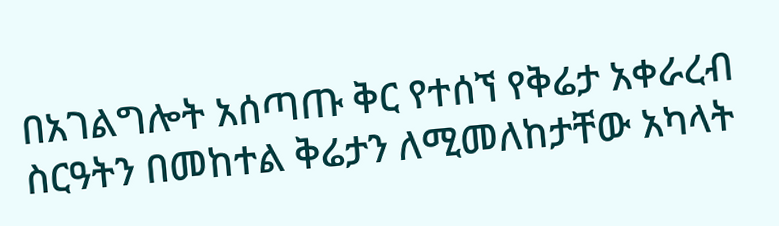በአገልግሎት አሰጣጡ ቅር የተሰኘ የቅሬታ አቀራረብ ስርዓትን በመከተል ቅሬታን ለሚመለከታቸው አካላት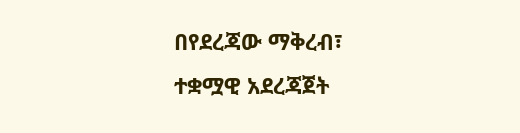በየደረጃው ማቅረብ፣
ተቋሟዊ አደረጃጀት